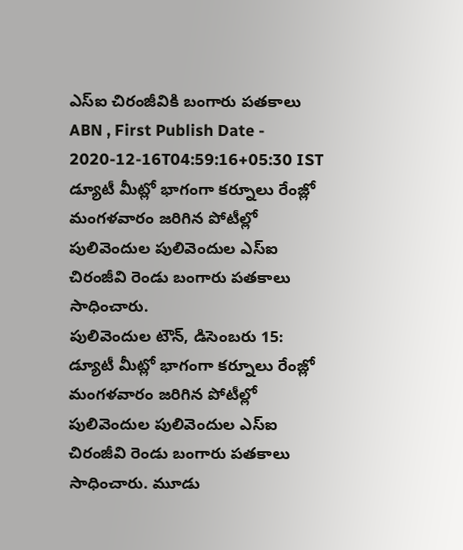ఎస్ఐ చిరంజీవికి బంగారు పతకాలు
ABN , First Publish Date - 2020-12-16T04:59:16+05:30 IST
డ్యూటీ మీట్లో భాగంగా కర్నూలు రేంజ్లో మంగళవారం జరిగిన పోటీల్లో పులివెందుల పులివెందుల ఎస్ఐ చిరంజీవి రెండు బంగారు పతకాలు సాధించారు.
పులివెందుల టౌన్, డిసెంబరు 15: డ్యూటీ మీట్లో భాగంగా కర్నూలు రేంజ్లో మంగళవారం జరిగిన పోటీల్లో పులివెందుల పులివెందుల ఎస్ఐ చిరంజీవి రెండు బంగారు పతకాలు సాధించారు. మూడు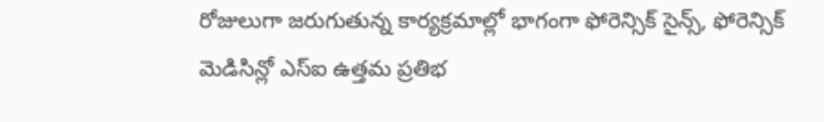రోజులుగా జరుగుతున్న కార్యక్రమాల్లో భాగంగా ఫోరెన్సిక్ సైన్స్, ఫోరెన్సిక్ మెడిసిన్లో ఎస్ఐ ఉత్తమ ప్రతిభ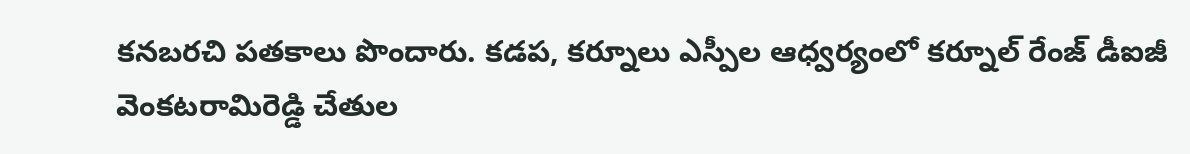కనబరచి పతకాలు పొందారు. కడప, కర్నూలు ఎస్పీల ఆధ్వర్యంలో కర్నూల్ రేంజ్ డీఐజీ వెంకటరామిరెడ్డి చేతుల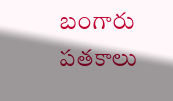బంగారు పతకాలు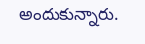అందుకున్నారు.